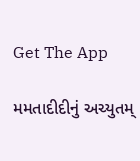Get The App

મમતાદીદીનું અચ્યુતમ્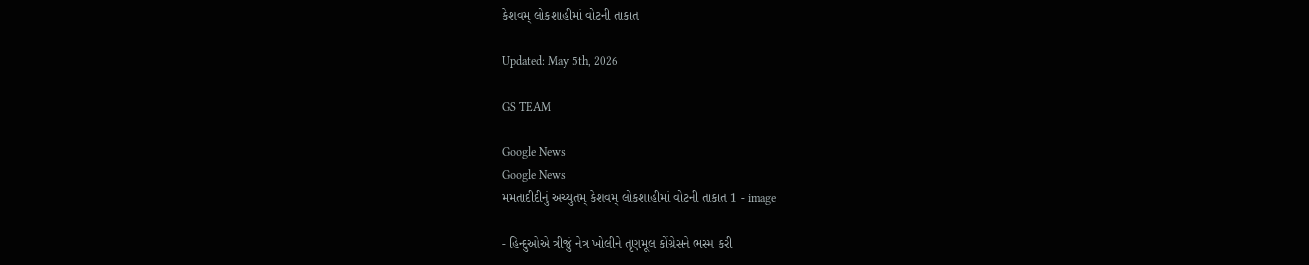કેશવમ્ લોકશાહીમાં વોટની તાકાત

Updated: May 5th, 2026

GS TEAM

Google News
Google News
મમતાદીદીનું અચ્યુતમ્ કેશવમ્ લોકશાહીમાં વોટની તાકાત 1 - image

- હિન્દુઓએ ત્રીજું નેત્ર ખોલીને તૃણમૂલ કોંગ્રેસને ભસ્મ કરી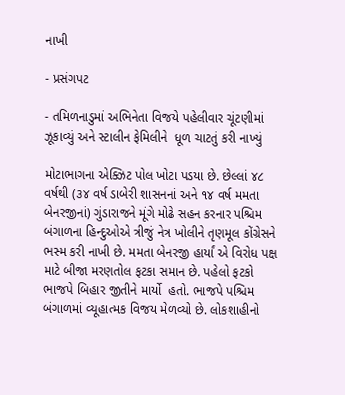નાખી

- પ્રસંગપટ

- તમિળનાડુમાં અભિનેતા વિજયે પહેલીવાર ચૂંટણીમાં ઝૂકાવ્યું અને સ્ટાલીન ફેમિલીને  ધૂળ ચાટતું કરી નાખ્યું

મોટાભાગના એક્ઝિટ પોલ ખોટા પડયા છે. છેલ્લાં ૪૮ વર્ષથી (૩૪ વર્ષ ડાબેરી શાસનનાં અને ૧૪ વર્ષ મમતા બેનરજીનાં) ગુંડારાજને મૂંગે મોઢે સહન કરનાર પશ્ચિમ બંગાળના હિન્દુઓએ ત્રીજું નેત્ર ખોલીને તૃણમૂલ કોંગ્રેસને ભસ્મ કરી નાખી છે. મમતા બેનરજી હાર્યાં એ વિરોધ પક્ષ માટે બીજા મરણતોલ ફટકા સમાન છે. પહેલો ફટકો ભાજપે બિહાર જીતીને માર્યો  હતો. ભાજપે પશ્ચિમ બંગાળમાં વ્યૂહાત્મક વિજય મેળવ્યો છે. લોકશાહીનો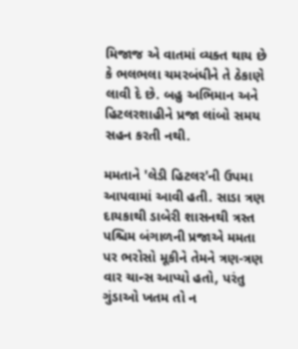મિજાજ એ વાતમાં વ્યક્ત થાય છે કે ભલભલા ચમરબંધીને તે ઠેકાણે લાવી દે છે. બહુ અભિમાન અને  હિટલરશાહીને પ્રજા લાંબો સમય સહન કરતી નથી.

મમતાને 'લેડી હિટલર'ની ઉપમા આપવામાં આવી હતી. સાડા ત્રણ દાયકાથી ડાબેરી શાસનથી ત્રસ્ત પશ્ચિમ બંગાળની પ્રજાએ મમતા પર ભરોસો મૂકીને તેમને ત્રણ-ત્રણ વાર ચાન્સ આપ્યો હતો, પરંતુ ગુંડાઓ ખતમ તો ન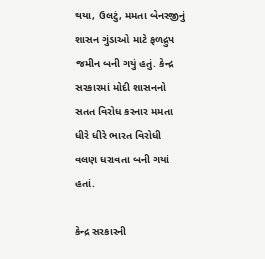થયા, ઉલટું, મમતા બેનરજીનું શાસન ગુંડાઓ માટે ફળદ્રુપ જમીન બની ગયું હતું. કેન્દ્ર સરકારમાં મોદી શાસનનો સતત વિરોધ કરનાર મમતા ધીરે ધીરે ભારત વિરોધી વલણ ધરાવતા બની ગયાં હતાં.

કેન્દ્ર સરકારની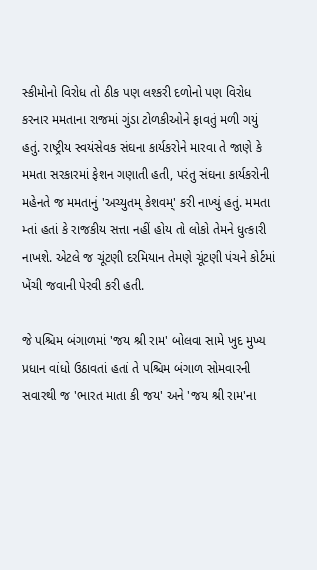સ્કીમોનો વિરોધ તો ઠીક પણ લશ્કરી દળોનો પણ વિરોધ કરનાર મમતાના રાજમાં ગુંડા ટોળકીઓને ફાવતું મળી ગયું હતું. રાષ્ટ્રીય સ્વયંસેવક સંઘના કાર્યકરોને મારવા તે જાણે કે મમતા સરકારમાં ફેશન ગણાતી હતી, પરંતુ સંઘના કાર્યકરોની મહેનતે જ મમતાનું 'અચ્યુતમ્ કેશવમ્' કરી નાખ્યું હતું. મમતા મ્તાં હતાં કે રાજકીય સત્તા નહીં હોય તો લોકો તેમને ધુત્કારી નાખશે. એટલે જ ચૂંટણી દરમિયાન તેમણે ચૂંટણી પંચને કોર્ટમાં ખેંચી જવાની પેરવી કરી હતી.

જે પશ્ચિમ બંગાળમાં 'જય શ્રી રામ' બોલવા સામે ખુદ મુખ્ય પ્રધાન વાંધો ઉઠાવતાં હતાં તે પશ્ચિમ બંગાળ સોમવારની સવારથી જ 'ભારત માતા કી જય' અને 'જય શ્રી રામ'ના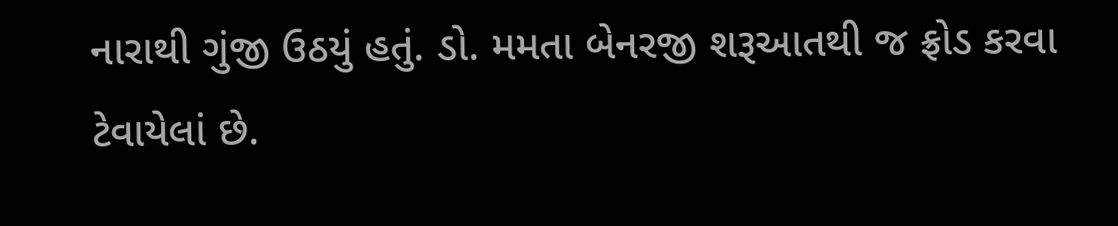નારાથી ગુંજી ઉઠયું હતું. ડો. મમતા બેનરજી શરૂઆતથી જ ફ્રોડ કરવા ટેવાયેલાં છે.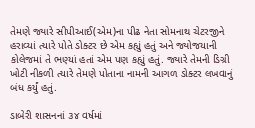તેમણે જ્યારે સીપીઆઈ(એમ)ના પીઢ નેતા સોમનાથ ચેટરજીને હરાવ્યાં ત્યારે પોતે ડોક્ટર છે એમ કહ્યું હતું અને જ્યોજયાની કોલેજમાં તે ભણ્યાં હતાં એમ પણ કહ્યું હતું. જ્યારે તેમની ડિગ્રી ખોટી નીકળી ત્યારે તેમણે પોતાના નામની આગળ ડોક્ટર લખવાનું બંધ કર્યું હતું.

ડાબેરી શાસનનાં ૩૪ વર્ષમાં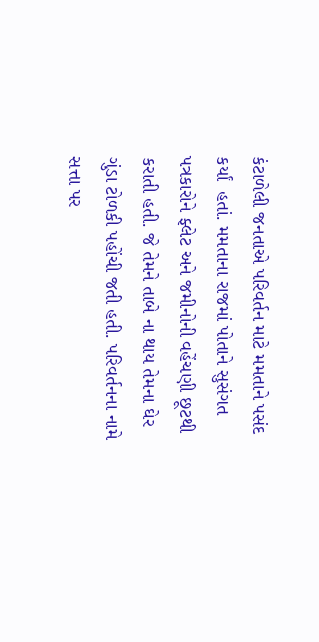કંટાળેલી જનતાએ પરિવર્તન માટે મમતાને પસંદ કર્યાં  હતાં. મમતાના રાજમાં પોતાને સુસંગત પત્રકારોને ફ્લેટ અને જમીનોની વહેંચણી છૂટથી કરાતી હતી. જે તેમને તાબે ના થાય તેમના ઘેર ગુંડા ટોળકી પહોંચી જતી હતી. પરિવર્તનના નામે સત્તા પર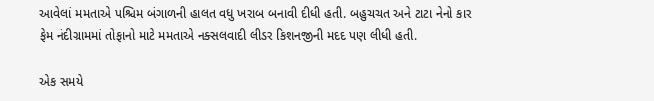આવેલાં મમતાએ પશ્ચિમ બંગાળની હાલત વધુ ખરાબ બનાવી દીધી હતી. બહુચચત અને ટાટા નેનો કાર ફેમ નંદીગ્રામમાં તોફાનો માટે મમતાએ નક્સલવાદી લીડર કિશનજીની મદદ પણ લીધી હતી.

એક સમયે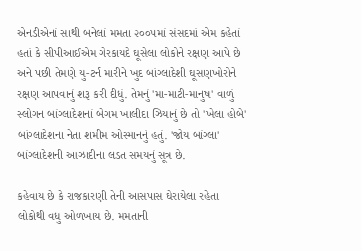એનડીએનાં સાથી બનેલાં મમતા ૨૦૦૫માં સંસદમાં એમ કહેતાં હતાં કે સીપીઆઈએમ ગેરકાયદે ઘૂસેલા લોકોને રક્ષણ આપે છે અને પછી તેમણે યુ-ટર્ન મારીને ખુદ બાંગ્લાદેશી ઘૂસણખોરોને રક્ષણ આપવાનું શરૂ કરી દીધું. તેમનું 'મા-માટી-માનુષ' વાળું સ્લોગન બાંગ્લાદેશનાં બેગમ ખાલીદા ઝિયાનું છે તો 'ખેલા હોબે' બાંગ્લાદેશના નેતા શમીમ ઓસ્માનનું હતું. 'જોય બાંગ્લા' બાંગ્લાદેશની આઝાદીના લડત સમયનું સૂત્ર છે.

કહેવાય છે કે રાજકારણી તેની આસપાસ ઘેરાયેલા રહેતા લોકોથી વધુ ઓળખાય છે. મમતાની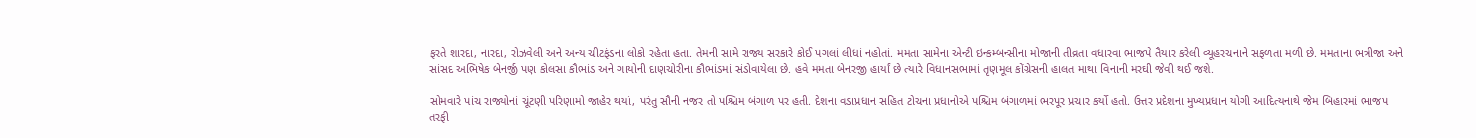ફરતે શારદા, નારદા, રોઝવેલી અને અન્ય ચીટફંડના લોકો રહેતા હતા. તેમની સામે રાજ્ય સરકારે કોઈ પગલાં લીધાં નહોતાં. મમતા સામેના એન્ટી ઇન્કમ્બન્સીના મોજાની તીવ્રતા વધારવા ભાજપે તૈયાર કરેલી વ્યૂહરચનાને સફળતા મળી છે. મમતાના ભત્રીજા અને સાંસદ અભિષેક બેનર્જી પણ કોલસા કૌભાંડ અને ગાયોની દાણચોરીના કૌભાંડમાં સંડોવાયેલા છે. હવે મમતા બેનરજી હાર્યાં છે ત્યારે વિધાનસભામાં તૃણમૂલ કોંગ્રેસની હાલત માથા વિનાની મરઘી જેવી થઈ જશે.

સોમવારે પાંચ રાજ્યોનાં ચૂંટણી પરિણામો જાહેર થયાં, પરંતુ સૌની નજર તો પશ્ચિમ બંગાળ પર હતી. દેશના વડાપ્રધાન સહિત ટોચના પ્રધાનોએ પશ્ચિમ બંગાળમાં ભરપૂર પ્રચાર કર્યો હતો. ઉત્તર પ્રદેશના મુખ્યપ્રધાન યોગી આદિત્યનાથે જેમ બિહારમાં ભાજપ તરફી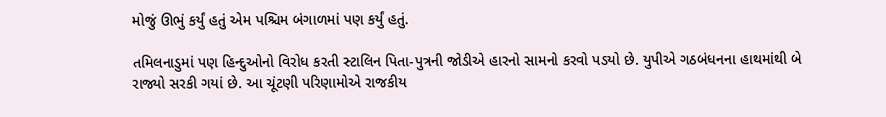મોજું ઊભું કર્યું હતું એમ પશ્ચિમ બંગાળમાં પણ કર્યું હતું.

તમિલનાડુમાં પણ હિન્દુઓનો વિરોધ કરતી સ્ટાલિન પિતા-પુત્રની જોડીએ હારનો સામનો કરવો પડયો છે. યુપીએ ગઠબંધનના હાથમાંથી બે રાજ્યો સરકી ગયાં છે. આ ચૂંટણી પરિણામોએ રાજકીય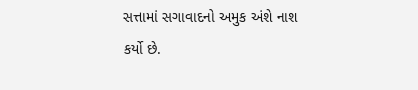સત્તામાં સગાવાદનો અમુક અંશે નાશ કર્યો છે.